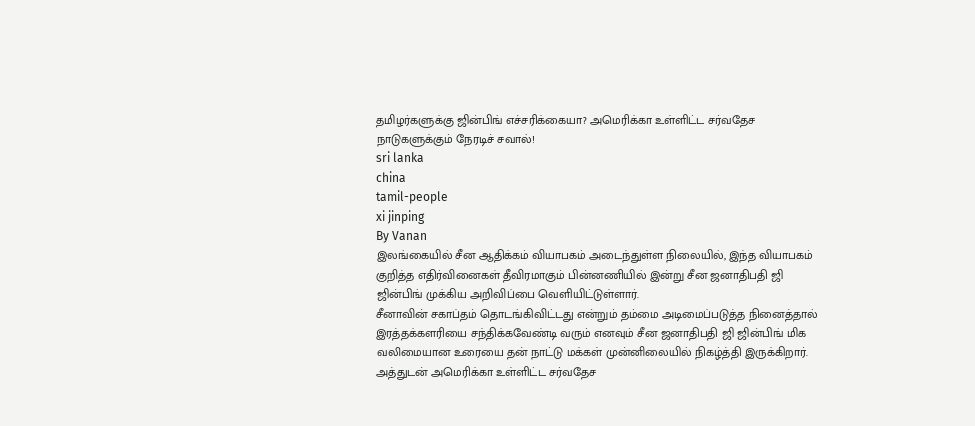தமிழர்களுக்கு ஜின்பிங் எச்சரிக்கையா? அமெரிக்கா உள்ளிட்ட சர்வதேச நாடுகளுக்கும் நேரடிச் சவால்!
sri lanka
china
tamil-people
xi jinping
By Vanan
இலங்கையில் சீன ஆதிக்கம் வியாபகம் அடைந்துள்ள நிலையில், இந்த வியாபகம் குறித்த எதிர்வினைகள் தீவிரமாகும் பின்னணியில் இன்று சீன ஜனாதிபதி ஜி ஜின்பிங் முக்கிய அறிவிப்பை வெளியிட்டுள்ளார்.
சீனாவின் சகாப்தம் தொடங்கிவிட்டது என்றும் தம்மை அடிமைப்படுத்த நினைத்தால் இரத்தக்களரியை சந்திக்கவேண்டி வரும் எனவும் சீன ஜனாதிபதி ஜி ஜின்பிங் மிக வலிமையான உரையை தன் நாட்டு மக்கள் முன்னிலையில் நிகழ்த்தி இருக்கிறார்.
அத்துடன் அமெரிக்கா உள்ளிட்ட சர்வதேச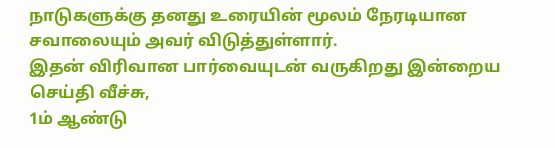நாடுகளுக்கு தனது உரையின் மூலம் நேரடியான சவாலையும் அவர் விடுத்துள்ளார்.
இதன் விரிவான பார்வையுடன் வருகிறது இன்றைய செய்தி வீச்சு,
1ம் ஆண்டு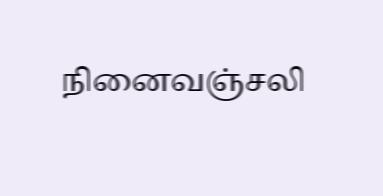நினைவஞ்சலி